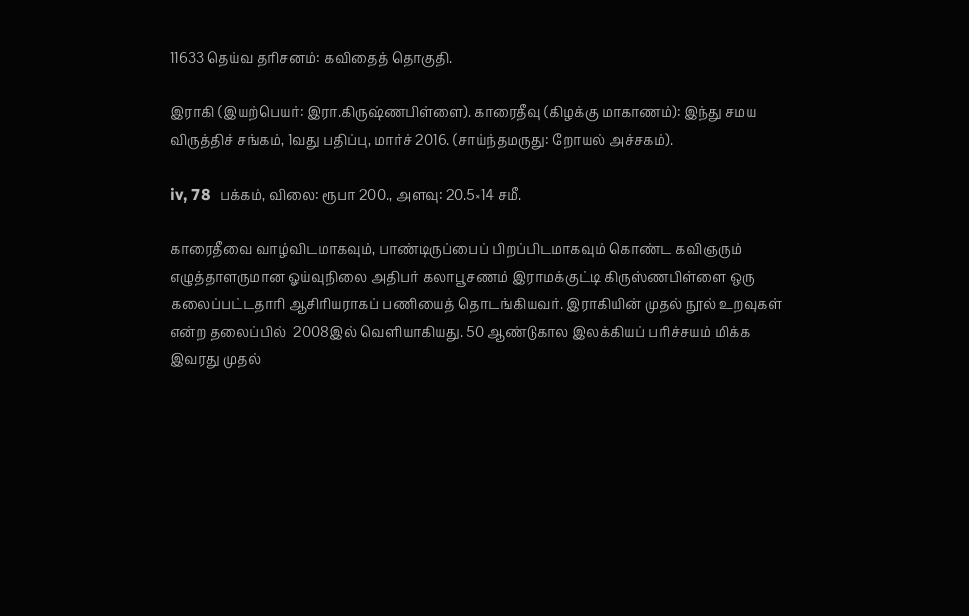11633 தெய்வ தரிசனம்: கவிதைத் தொகுதி.

இராகி (இயற்பெயர்: இரா.கிருஷ்ணபிள்ளை). காரைதீவு (கிழக்கு மாகாணம்): இந்து சமய விருத்திச் சங்கம், 1வது பதிப்பு, மார்ச் 2016. (சாய்ந்தமருது: றோயல் அச்சகம்).

iv, 78  பக்கம், விலை: ரூபா 200., அளவு: 20.5×14 சமீ.

காரைதீவை வாழ்விடமாகவும், பாண்டிருப்பைப் பிறப்பிடமாகவும் கொண்ட கவிஞரும் எழுத்தாளருமான ஓய்வுநிலை அதிபர் கலாபூசணம் இராமக்குட்டி கிருஸ்ணபிள்ளை ஒரு கலைப்பட்டதாரி ஆசிரியராகப் பணியைத் தொடங்கியவர். இராகியின் முதல் நூல் உறவுகள் என்ற தலைப்பில்  2008இல் வெளியாகியது. 50 ஆண்டுகால இலக்கியப் பரிச்சயம் மிக்க இவரது முதல்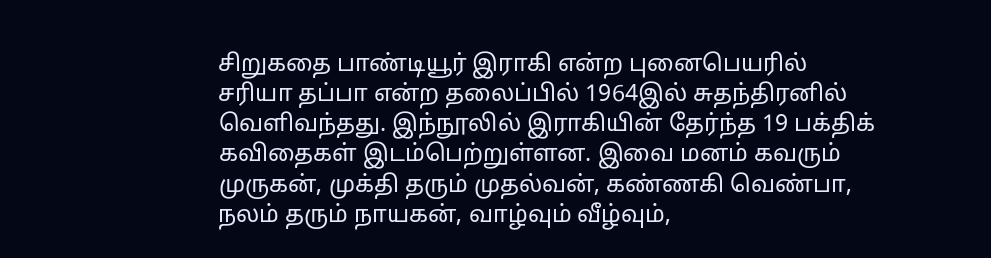சிறுகதை பாண்டியூர் இராகி என்ற புனைபெயரில் சரியா தப்பா என்ற தலைப்பில் 1964இல் சுதந்திரனில் வெளிவந்தது. இந்நூலில் இராகியின் தேர்ந்த 19 பக்திக் கவிதைகள் இடம்பெற்றுள்ளன. இவை மனம் கவரும் முருகன், முக்தி தரும் முதல்வன், கண்ணகி வெண்பா, நலம் தரும் நாயகன், வாழ்வும் வீழ்வும்,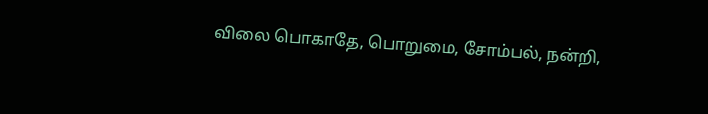விலை பொகாதே, பொறுமை, சோம்பல், நன்றி,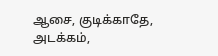ஆசை, குடிக்காதே, அடக்கம்,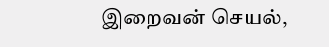இறைவன் செயல்,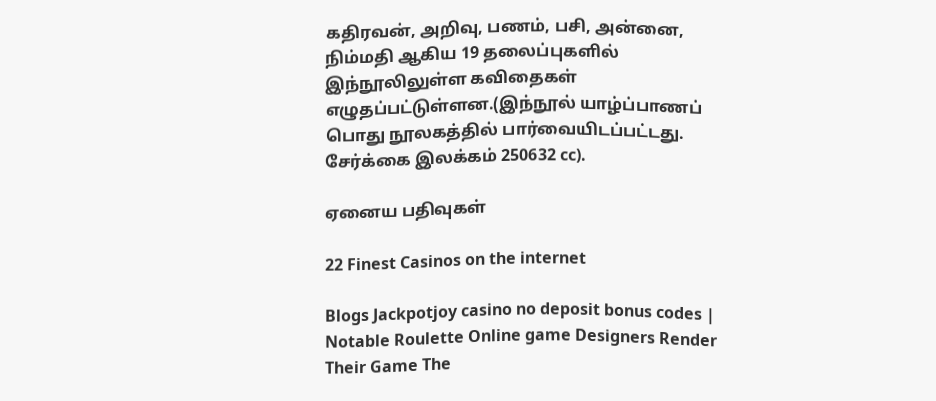கதிரவன், அறிவு, பணம், பசி, அன்னை, நிம்மதி ஆகிய 19 தலைப்புகளில் இந்நூலிலுள்ள கவிதைகள்  எழுதப்பட்டுள்ளன.(இந்நூல் யாழ்ப்பாணப் பொது நூலகத்தில் பார்வையிடப்பட்டது.  சேர்க்கை இலக்கம் 250632 cc).

ஏனைய பதிவுகள்

22 Finest Casinos on the internet

Blogs Jackpotjoy casino no deposit bonus codes | Notable Roulette Online game Designers Render Their Game The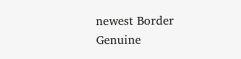newest Border Genuine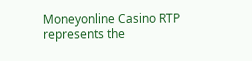Moneyonline Casino RTP represents the